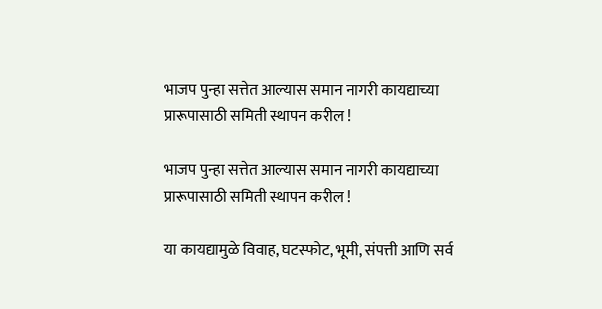भाजप पुन्हा सत्तेत आल्यास समान नागरी कायद्याच्या प्रारूपासाठी समिती स्थापन करील !

भाजप पुन्हा सत्तेत आल्यास समान नागरी कायद्याच्या प्रारूपासाठी समिती स्थापन करील !

या कायद्यामुळे विवाह, घटस्फोट, भूमी, संपत्ती आणि सर्व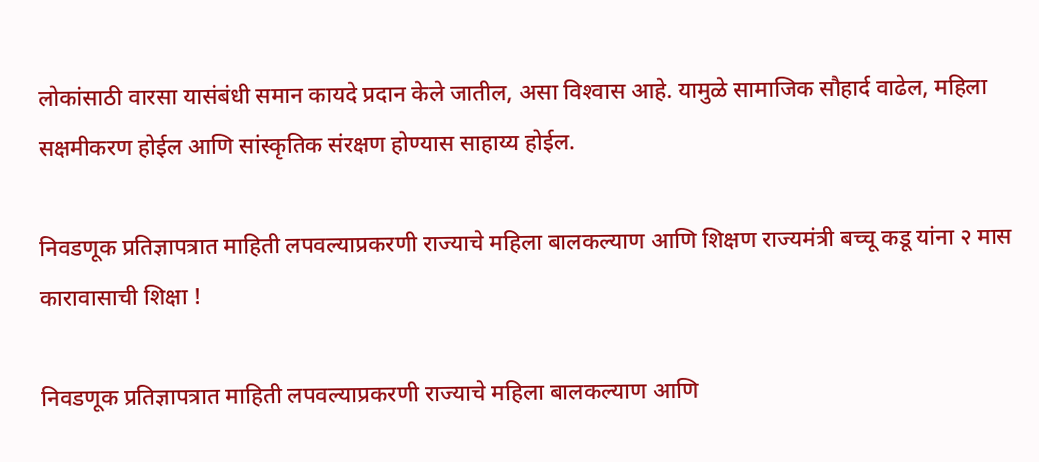लोकांसाठी वारसा यासंबंधी समान कायदे प्रदान केले जातील, असा विश्‍वास आहे. यामुळे सामाजिक सौहार्द वाढेल, महिला सक्षमीकरण होईल आणि सांस्कृतिक संरक्षण होण्यास साहाय्य होईल.

निवडणूक प्रतिज्ञापत्रात माहिती लपवल्याप्रकरणी राज्याचे महिला बालकल्याण आणि शिक्षण राज्यमंत्री बच्चू कडू यांना २ मास कारावासाची शिक्षा !

निवडणूक प्रतिज्ञापत्रात माहिती लपवल्याप्रकरणी राज्याचे महिला बालकल्याण आणि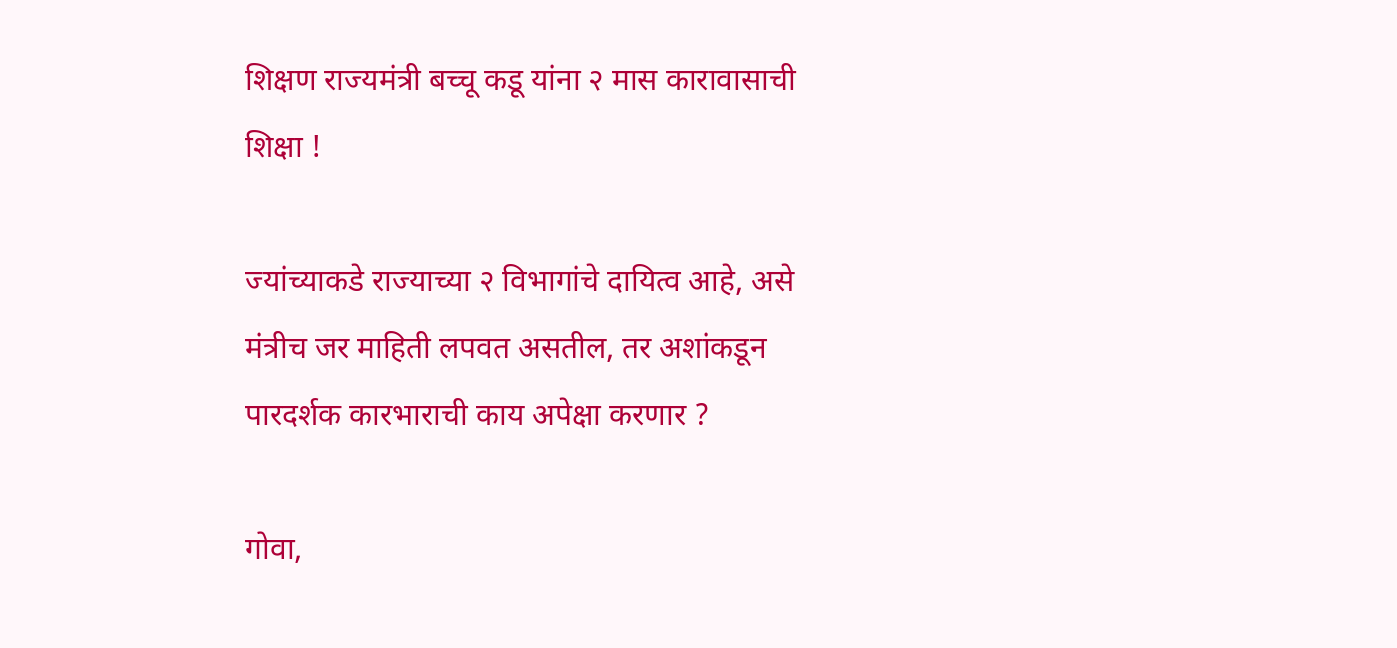शिक्षण राज्यमंत्री बच्चू कडू यांना २ मास कारावासाची शिक्षा !

ज्यांच्याकडे राज्याच्या २ विभागांचे दायित्व आहे, असे मंत्रीच जर माहिती लपवत असतील, तर अशांकडून पारदर्शक कारभाराची काय अपेक्षा करणार ?

गोवा,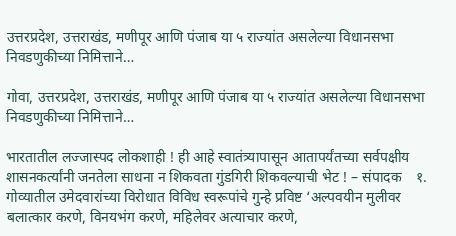उत्तरप्रदेश, उत्तराखंड, मणीपूर आणि पंजाब या ५ राज्यांत असलेल्या विधानसभा निवडणुकीच्या निमित्ताने…

गोवा, उत्तरप्रदेश, उत्तराखंड, मणीपूर आणि पंजाब या ५ राज्यांत असलेल्या विधानसभा निवडणुकीच्या निमित्ताने…

भारतातील लज्जास्पद लोकशाही ! ही आहे स्वातंत्र्यापासून आतापर्यंतच्या सर्वपक्षीय शासनकर्त्यांनी जनतेला साधना न शिकवता गुंडगिरी शिकवल्याची भेट ! – संपादक    १. गोव्यातील उमेदवारांच्या विरोधात विविध स्वरूपांचे गुन्हे प्रविष्ट ‘अल्पवयीन मुलीवर बलात्कार करणे, विनयभंग करणे, महिलेवर अत्याचार करणे,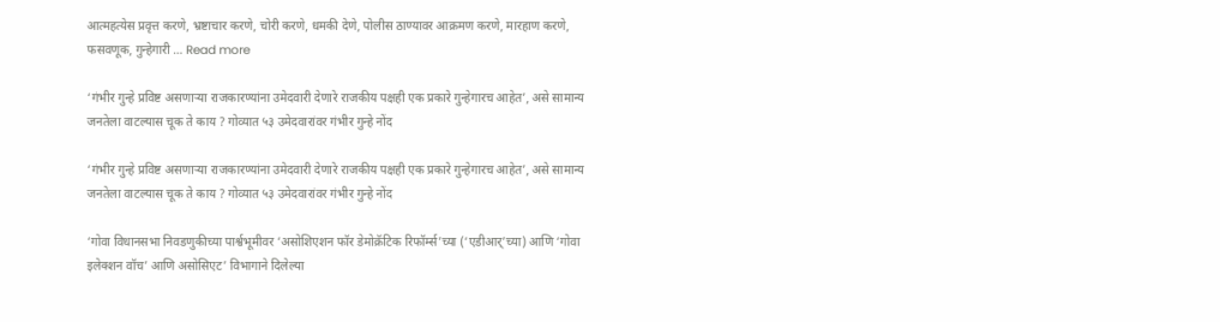आत्महत्येस प्रवृत्त करणे, भ्रष्टाचार करणे, चोरी करणे, धमकी देणे, पोलीस ठाण्यावर आक्रमण करणे, मारहाण करणे, फसवणूक, गुन्हेगारी … Read more

‘गंभीर गुन्हे प्रविष्ट असणार्‍या राजकारण्यांना उमेदवारी देणारे राजकीय पक्षही एक प्रकारे गुन्हेगारच आहेत’, असे सामान्य जनतेला वाटल्यास चूक ते काय ? गोव्यात ५३ उमेदवारांवर गंभीर गुन्हे नोंद

‘गंभीर गुन्हे प्रविष्ट असणार्‍या राजकारण्यांना उमेदवारी देणारे राजकीय पक्षही एक प्रकारे गुन्हेगारच आहेत’, असे सामान्य जनतेला वाटल्यास चूक ते काय ? गोव्यात ५३ उमेदवारांवर गंभीर गुन्हे नोंद

‘गोवा विधानसभा निवडणुकीच्या पार्श्वभूमीवर ‘असोशिएशन फॉर डेमोक्रॅटिक रिफॉर्म्स’च्या (‘एडीआर्’च्या) आणि ‘गोवा इलेक्शन वॉच’ आणि असोसिएट’ विभागाने दिलेल्या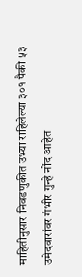माहितीनुसार निवडणुकीत उभ्या राहिलेल्या ३०१ पैकी ५३ उमेदवारांवर गंभीर गुन्हे नोंद आहेत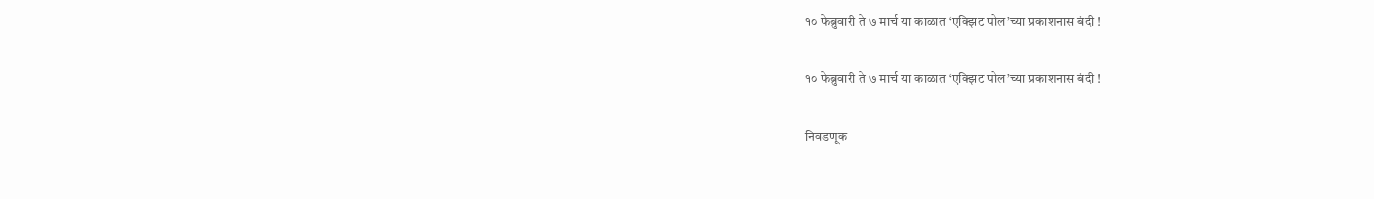१० फेब्रुवारी ते ७ मार्च या काळात ‘एक्झिट पोल’च्या प्रकाशनास बंदी !

१० फेब्रुवारी ते ७ मार्च या काळात ‘एक्झिट पोल’च्या प्रकाशनास बंदी !

निवडणूक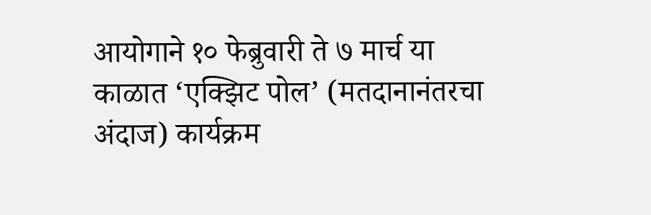आयोगाने १० फेब्रुवारी ते ७ मार्च या काळात ‘एक्झिट पोल’ (मतदानानंतरचा अंदाज) कार्यक्रम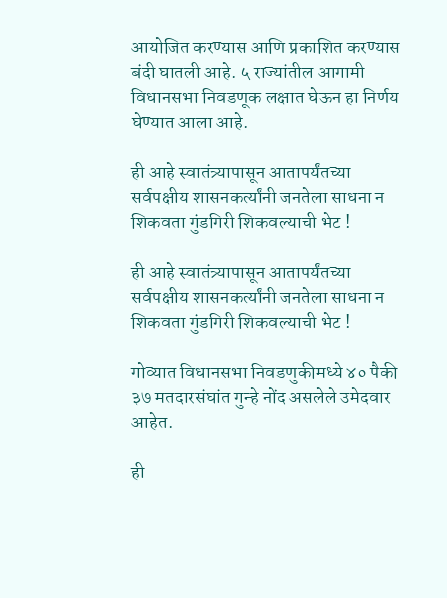आयोजित करण्यास आणि प्रकाशित करण्यास बंदी घातली आहे. ५ राज्यांतील आगामी विधानसभा निवडणूक लक्षात घेऊन हा निर्णय घेण्यात आला आहे.

ही आहे स्वातंत्र्यापासून आतापर्यंतच्या सर्वपक्षीय शासनकर्त्यांनी जनतेला साधना न शिकवता गुंडगिरी शिकवल्याची भेट !

ही आहे स्वातंत्र्यापासून आतापर्यंतच्या सर्वपक्षीय शासनकर्त्यांनी जनतेला साधना न शिकवता गुंडगिरी शिकवल्याची भेट !

गोव्यात विधानसभा निवडणुकीमध्ये ४० पैकी ३७ मतदारसंघांत गुन्हे नोंद असलेले उमेदवार आहेत.

ही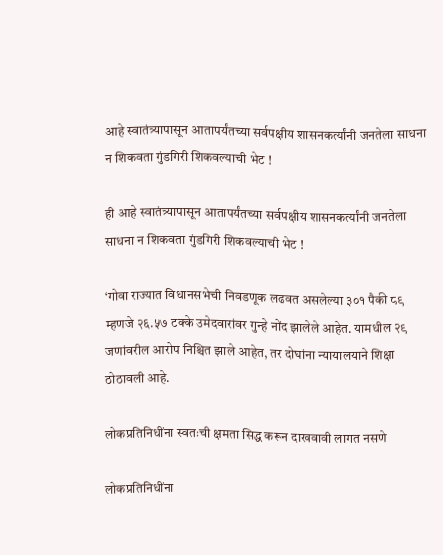आहे स्वातंत्र्यापासून आतापर्यंतच्या सर्वपक्षीय शासनकर्त्यांनी जनतेला साधना न शिकवता गुंडगिरी शिकवल्याची भेट !

ही आहे स्वातंत्र्यापासून आतापर्यंतच्या सर्वपक्षीय शासनकर्त्यांनी जनतेला साधना न शिकवता गुंडगिरी शिकवल्याची भेट !

‘गोवा राज्यात विधानसभेची निवडणूक लढवत असलेल्या ३०१ पैकी ८९ म्हणजे २६.५७ टक्के उमेदवारांवर गुन्हे नोंद झालेले आहेत. यामधील २९ जणांवरील आरोप निश्चित झाले आहेत, तर दोघांना न्यायालयाने शिक्षा ठोठावली आहे.

लोकप्रतिनिधींना स्वतःची क्षमता सिद्ध करून दाखवावी लागत नसणे

लोकप्रतिनिधींना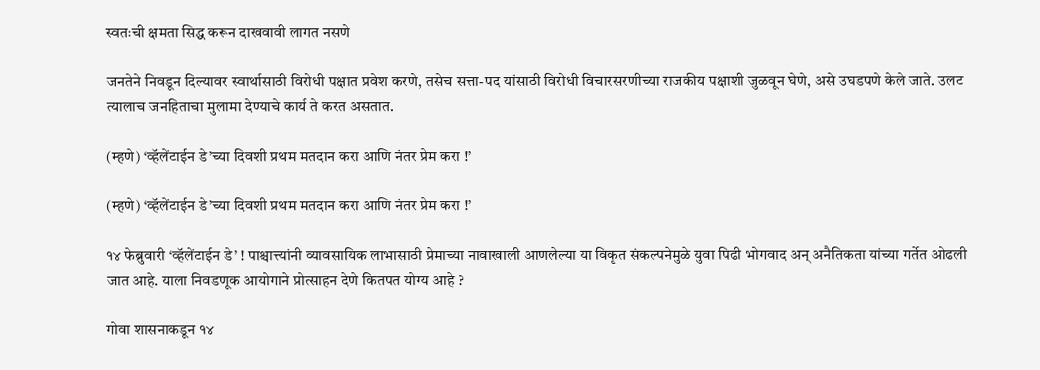स्वतःची क्षमता सिद्ध करून दाखवावी लागत नसणे

जनतेने निवडून दिल्यावर स्वार्थासाठी विरोधी पक्षात प्रवेश करणे, तसेच सत्ता-पद यांसाठी विरोधी विचारसरणीच्या राजकीय पक्षाशी जुळवून घेणे, असे उघडपणे केले जाते. उलट त्यालाच जनहिताचा मुलामा देण्याचे कार्य ते करत असतात.

(म्हणे) ‘व्हॅलेंटाईन डे’च्या दिवशी प्रथम मतदान करा आणि नंतर प्रेम करा !’

(म्हणे) ‘व्हॅलेंटाईन डे’च्या दिवशी प्रथम मतदान करा आणि नंतर प्रेम करा !’

१४ फेब्रुवारी ‘व्हॅलेंटाईन डे’ ! पाश्चात्त्यांनी व्यावसायिक लाभासाठी प्रेमाच्या नावाखाली आणलेल्या या विकृत संकल्पनेमुळे युवा पिढी भोगवाद अन् अनैतिकता यांच्या गर्तेत ओढली जात आहे. याला निवडणूक आयोगाने प्रोत्साहन देणे कितपत योग्य आहे ?

गोवा शासनाकडून १४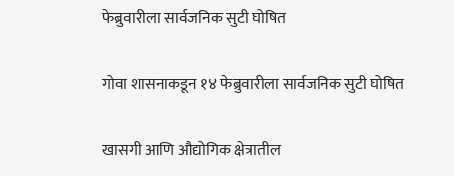फेब्रुवारीला सार्वजनिक सुटी घोषित

गोवा शासनाकडून १४ फेब्रुवारीला सार्वजनिक सुटी घोषित

खासगी आणि औद्योगिक क्षेत्रातील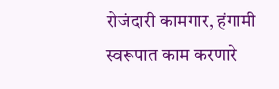रोजंदारी कामगार, हंगामी स्वरूपात काम करणारे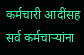कर्मचारी आदींसह सर्व कर्मचार्‍यांना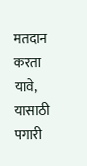मतदान करता यावे, यासाठी पगारी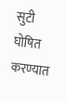सुटी घोषित करण्यात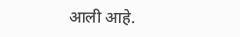आली आहे.